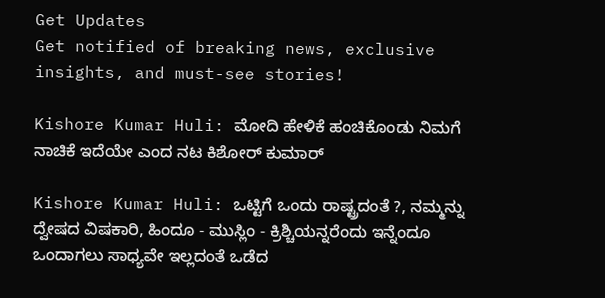Get Updates
Get notified of breaking news, exclusive insights, and must-see stories!

Kishore Kumar Huli: ಮೋದಿ ಹೇಳಿಕೆ ಹಂಚಿಕೊಂಡು ನಿಮಗೆ ನಾಚಿಕೆ ಇದೆಯೇ ಎಂದ ನಟ ಕಿಶೋರ್ ಕುಮಾರ್

Kishore Kumar Huli: ಒಟ್ಟಿಗೆ ಒಂದು ರಾಷ್ಟ್ರದಂತೆ ?, ನಮ್ಮನ್ನು ದ್ವೇಷದ ವಿಷಕಾರಿ, ಹಿಂದೂ - ಮುಸ್ಲಿಂ - ಕ್ರಿಶ್ಚಿಯನ್ನರೆಂದು ಇನ್ನೆಂದೂ ಒಂದಾಗಲು ಸಾಧ್ಯವೇ ಇಲ್ಲದಂತೆ ಒಡೆದ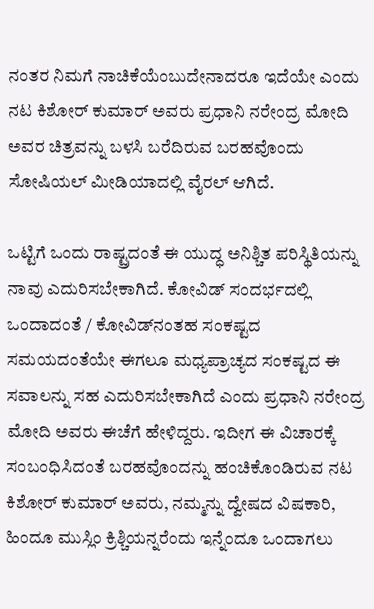ನಂತರ ನಿಮಗೆ ನಾಚಿಕೆಯೆಂಬುದೇನಾದರೂ ಇದೆಯೇ ಎಂದು ನಟ ಕಿಶೋರ್ ಕುಮಾರ್ ಅವರು ಪ್ರಧಾನಿ ನರೇಂದ್ರ ಮೋದಿ ಅವರ ಚಿತ್ರವನ್ನು ಬಳಸಿ ಬರೆದಿರುವ ಬರಹವೊಂದು ಸೋಷಿಯಲ್ ಮೀಡಿಯಾದಲ್ಲಿ ವೈರಲ್ ಆಗಿದೆ.

ಒಟ್ಟಿಗೆ ಒಂದು ರಾಷ್ಟ್ರದಂತೆ ಈ ಯುದ್ಧ ಅನಿಶ್ಚಿತ ಪರಿಸ್ಥಿತಿಯನ್ನು ನಾವು ಎದುರಿಸಬೇಕಾಗಿದೆ. ಕೋವಿಡ್ ಸಂದರ್ಭದಲ್ಲಿ ಒಂದಾದಂತೆ / ಕೋವಿಡ್‌ನಂತಹ ಸಂಕಷ್ಟದ ಸಮಯದಂತೆಯೇ ಈಗಲೂ ಮಧ್ಯಪ್ರಾಚ್ಯದ ಸಂಕಷ್ಟದ ಈ ಸವಾಲನ್ನು ಸಹ ಎದುರಿಸಬೇಕಾಗಿದೆ ಎಂದು ಪ್ರಧಾನಿ ನರೇಂದ್ರ ಮೋದಿ ಅವರು ಈಚೆಗೆ ಹೇಳಿದ್ದರು. ಇದೀಗ ಈ ವಿಚಾರಕ್ಕೆ ಸಂಬಂಧಿಸಿದಂತೆ ಬರಹವೊಂದನ್ನು ಹಂಚಿಕೊಂಡಿರುವ ನಟ ಕಿಶೋರ್ ಕುಮಾರ್ ಅವರು, ನಮ್ಮನ್ನು ದ್ವೇಷದ ವಿಷಕಾರಿ, ಹಿಂದೂ ಮುಸ್ಲಿಂ ಕ್ರಿಶ್ಚಿಯನ್ನರೆಂದು ಇನ್ನೆಂದೂ ಒಂದಾಗಲು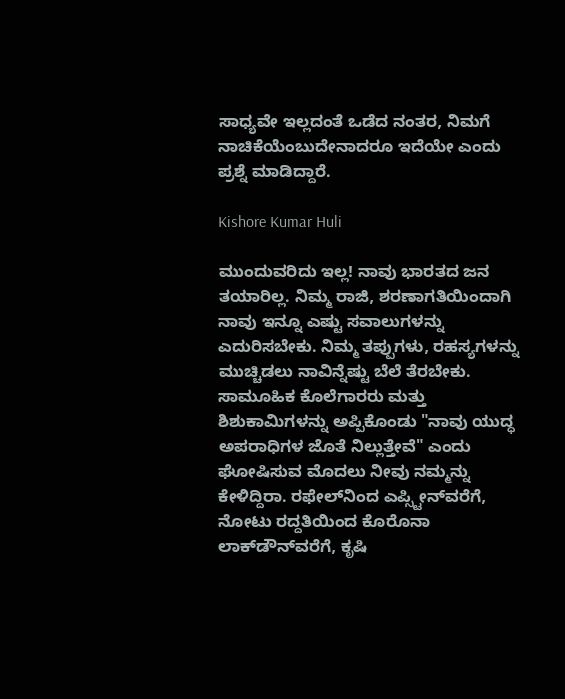ಸಾಧ್ಯವೇ ಇಲ್ಲದಂತೆ ಒಡೆದ ನಂತರ, ನಿಮಗೆ ನಾಚಿಕೆಯೆಂಬುದೇನಾದರೂ ಇದೆಯೇ ಎಂದು ಪ್ರಶ್ನೆ ಮಾಡಿದ್ದಾರೆ.

Kishore Kumar Huli

ಮುಂದುವರಿದು ಇಲ್ಲ! ನಾವು ಭಾರತದ ಜನ ತಯಾರಿಲ್ಲ. ನಿಮ್ಮ ರಾಜಿ, ಶರಣಾಗತಿಯಿಂದಾಗಿ ನಾವು ಇನ್ನೂ ಎಷ್ಟು ಸವಾಲುಗಳನ್ನು ಎದುರಿಸಬೇಕು. ನಿಮ್ಮ ತಪ್ಪುಗಳು, ರಹಸ್ಯಗಳನ್ನು ಮುಚ್ಚಿಡಲು ನಾವಿನ್ನೆಷ್ಟು ಬೆಲೆ ತೆರಬೇಕು. ಸಾಮೂಹಿಕ ಕೊಲೆಗಾರರು ಮತ್ತು ಶಿಶುಕಾಮಿಗಳನ್ನು ಅಪ್ಪಿಕೊಂಡು "ನಾವು ಯುದ್ಧ ಅಪರಾಧಿಗಳ ಜೊತೆ ನಿಲ್ಲುತ್ತೇವೆ" ಎಂದು ಘೋಷಿಸುವ ಮೊದಲು ನೀವು ನಮ್ಮನ್ನು ಕೇಳಿದ್ದಿರಾ. ರಫೇಲ್‌ನಿಂದ ಎಪ್ಸ್ಟೀನ್‌ವರೆಗೆ, ನೋಟು ರದ್ದತಿಯಿಂದ ಕೊರೊನಾ ಲಾಕ್‌ಡೌನ್‌ವರೆಗೆ, ಕೃಷಿ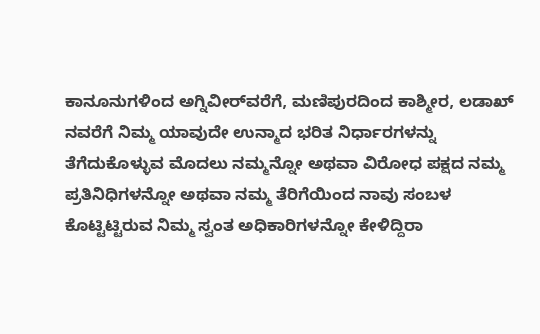ಕಾನೂನುಗಳಿಂದ ಅಗ್ನಿವೀರ್‌ವರೆಗೆ, ಮಣಿಪುರದಿಂದ ಕಾಶ್ಮೀರ, ಲಡಾಖ್‌ ನವರೆಗೆ ನಿಮ್ಮ ಯಾವುದೇ ಉನ್ಮಾದ ಭರಿತ ನಿರ್ಧಾರಗಳನ್ನು ತೆಗೆದುಕೊಳ್ಳುವ ಮೊದಲು ನಮ್ಮನ್ನೋ ಅಥವಾ ವಿರೋಧ ಪಕ್ಷದ ನಮ್ಮ ಪ್ರತಿನಿಧಿಗಳನ್ನೋ ಅಥವಾ ನಮ್ಮ ತೆರಿಗೆಯಿಂದ ನಾವು ಸಂಬಳ ಕೊಟ್ಟಿಟ್ಟಿರುವ ನಿಮ್ಮ ಸ್ವಂತ ಅಧಿಕಾರಿಗಳನ್ನೋ ಕೇಳಿದ್ದಿರಾ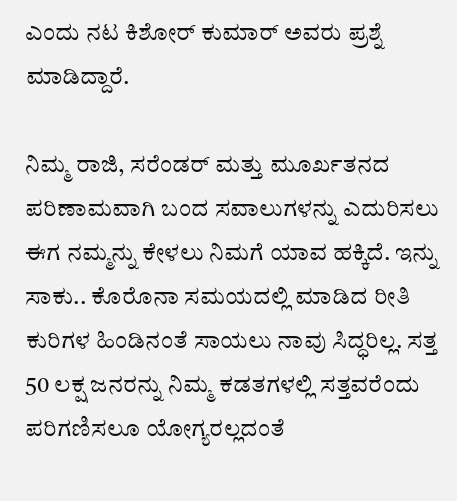ಎಂದು ನಟ ಕಿಶೋರ್ ಕುಮಾರ್ ಅವರು ಪ್ರಶ್ನೆ ಮಾಡಿದ್ದಾರೆ.

ನಿಮ್ಮ ರಾಜಿ, ಸರೆಂಡರ್ ಮತ್ತು ಮೂರ್ಖತನದ ಪರಿಣಾಮವಾಗಿ ಬಂದ ಸವಾಲುಗಳನ್ನು ಎದುರಿಸಲು ಈಗ ನಮ್ಮನ್ನು ಕೇಳಲು ನಿಮಗೆ ಯಾವ ಹಕ್ಕಿದೆ. ಇನ್ನು ಸಾಕು.. ಕೊರೊನಾ ಸಮಯದಲ್ಲಿ ಮಾಡಿದ ರೀತಿ ಕುರಿಗಳ ಹಿಂಡಿನಂತೆ ಸಾಯಲು ನಾವು ಸಿದ್ಧರಿಲ್ಲ. ಸತ್ತ 50 ಲಕ್ಷ ಜನರನ್ನು ನಿಮ್ಮ ಕಡತಗಳಲ್ಲಿ ಸತ್ತವರೆಂದು ಪರಿಗಣಿಸಲೂ ಯೋಗ್ಯರಲ್ಲದಂತೆ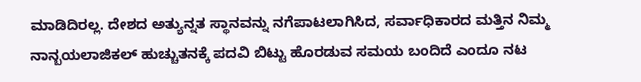ಮಾಡಿದಿರಲ್ಲ. ದೇಶದ ಅತ್ಯುನ್ನತ ಸ್ಥಾನವನ್ನು ನಗೆಪಾಟಲಾಗಿಸಿದ, ಸರ್ವಾಧಿಕಾರದ ಮತ್ತಿನ ನಿಮ್ಮ ನಾನ್ಬಯಲಾಜಿಕಲ್ ಹುಚ್ಚುತನಕ್ಕೆ ಪದವಿ ಬಿಟ್ಟು ಹೊರಡುವ ಸಮಯ ಬಂದಿದೆ ಎಂದೂ ನಟ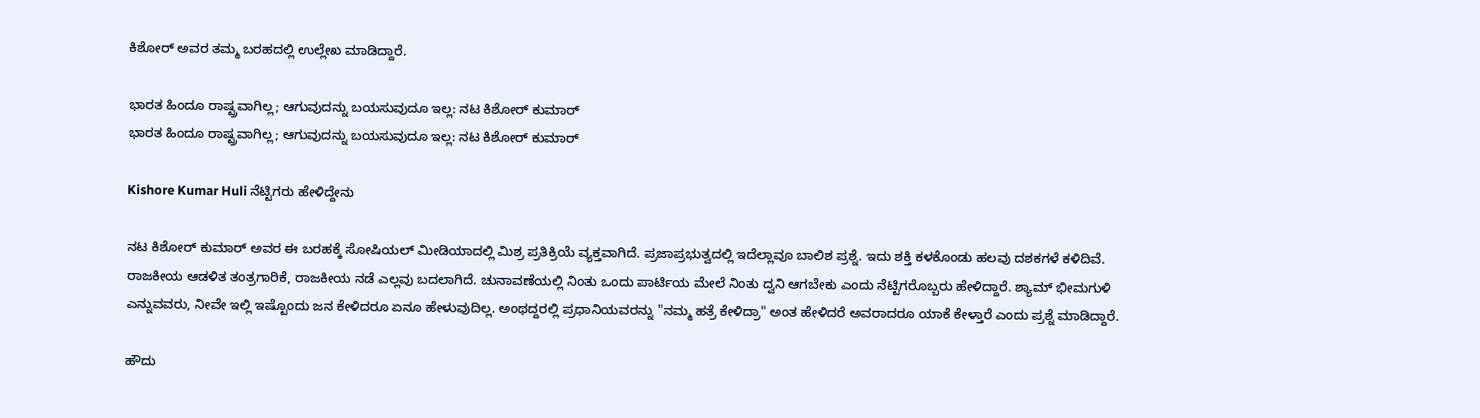ಕಿಶೋರ್ ಅವರ ತಮ್ಮ ಬರಹದಲ್ಲಿ ಉಲ್ಲೇಖ ಮಾಡಿದ್ದಾರೆ.

ಭಾರತ ಹಿಂದೂ ರಾಷ್ಟ್ರವಾಗಿಲ್ಲ; ಆಗುವುದನ್ನು ಬಯಸುವುದೂ ಇಲ್ಲ: ನಟ ಕಿಶೋರ್ ಕುಮಾರ್
ಭಾರತ ಹಿಂದೂ ರಾಷ್ಟ್ರವಾಗಿಲ್ಲ; ಆಗುವುದನ್ನು ಬಯಸುವುದೂ ಇಲ್ಲ: ನಟ ಕಿಶೋರ್ ಕುಮಾರ್

Kishore Kumar Huli ನೆಟ್ಟಿಗರು ಹೇಳಿದ್ದೇನು

ನಟ ಕಿಶೋರ್ ಕುಮಾರ್ ಅವರ ಈ ಬರಹಕ್ಕೆ ಸೋಷಿಯಲ್ ಮೀಡಿಯಾದಲ್ಲಿ ಮಿಶ್ರ ಪ್ರತಿಕ್ರಿಯೆ ವ್ಯಕ್ತವಾಗಿದೆ. ಪ್ರಜಾಪ್ರಭುತ್ವದಲ್ಲಿ ಇದೆಲ್ಲಾವೂ ಬಾಲಿಶ ಪ್ರಶ್ನೆ. ಇದು ಶಕ್ತಿ ಕಳಕೊಂಡು ಹಲವು ದಶಕಗಳೆ ಕಳಿದಿವೆ. ರಾಜಕೀಯ ಆಡಳಿತ ತಂತ್ರಗಾರಿಕೆ, ರಾಜಕೀಯ ನಡೆ ಎಲ್ಲವು ಬದಲಾಗಿದೆ. ಚುನಾವಣೆಯಲ್ಲಿ ನಿಂತು ಒಂದು ಪಾರ್ಟಿಯ ಮೇಲೆ ನಿಂತು ದ್ವನಿ ಆಗಬೇಕು ಎಂದು ನೆಟ್ಟಿಗರೊಬ್ಬರು ಹೇಳಿದ್ದಾರೆ. ಶ್ಯಾಮ್ ಭೀಮಗುಳಿ ಎನ್ನುವವರು, ನೀವೇ ಇಲ್ಲಿ ಇಷ್ಟೊಂದು ಜನ ಕೇಳಿದರೂ ಏನೂ ಹೇಳುವುದಿಲ್ಲ. ಅಂಥದ್ದರಲ್ಲಿ ಪ್ರಧಾನಿಯವರನ್ನು "ನಮ್ಮ ಹತ್ರೆ ಕೇಳಿದ್ರಾ" ಅಂತ ಹೇಳಿದರೆ ಅವರಾದರೂ ಯಾಕೆ ಕೇಳ್ತಾರೆ ಎಂದು ಪ್ರಶ್ನೆ ಮಾಡಿದ್ದಾರೆ.

ಹೌದು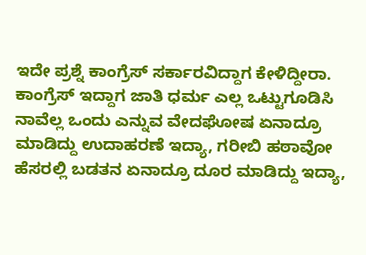ಇದೇ ಪ್ರಶ್ನೆ ಕಾಂಗ್ರೆಸ್ ಸರ್ಕಾರವಿದ್ದಾಗ ಕೇಳಿದ್ದೀರಾ. ಕಾಂಗ್ರೆಸ್ ಇದ್ದಾಗ ಜಾತಿ ಧರ್ಮ ಎಲ್ಲ ಒಟ್ಟುಗೂಡಿಸಿ ನಾವೆಲ್ಲ ಒಂದು ಎನ್ನುವ ವೇದಘೋಷ ಏನಾದ್ರೂ ಮಾಡಿದ್ದು ಉದಾಹರಣೆ ಇದ್ಯಾ, ಗರೀಬಿ ಹಠಾವೋ ಹೆಸರಲ್ಲಿ ಬಡತನ ಏನಾದ್ರೂ ದೂರ ಮಾಡಿದ್ದು ಇದ್ಯಾ,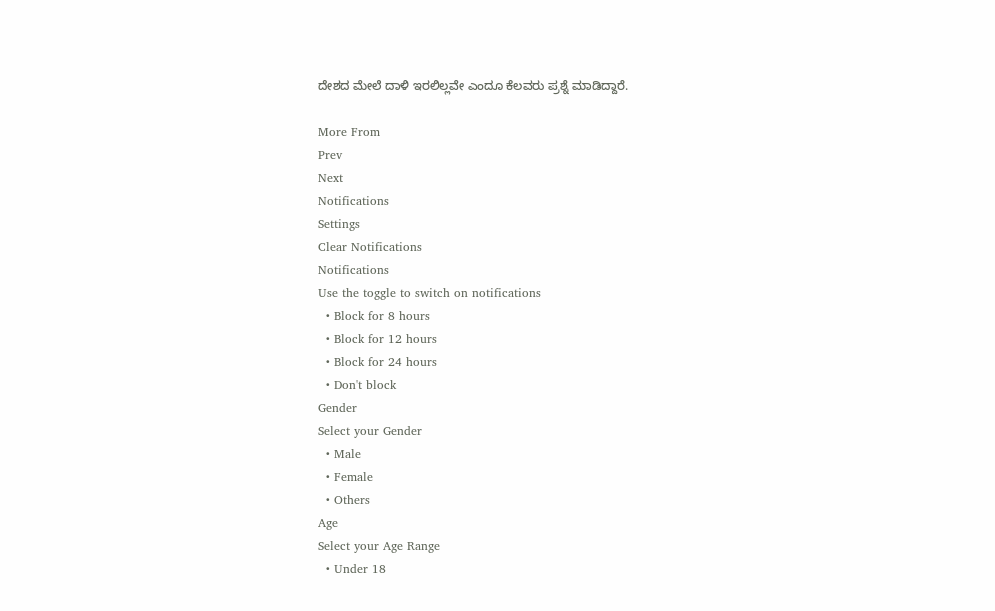ದೇಶದ ಮೇಲೆ ದಾಳಿ ಇರಲಿಲ್ಲವೇ ಎಂದೂ ಕೆಲವರು ಪ್ರಶ್ನೆ ಮಾಡಿದ್ದಾರೆ.

More From
Prev
Next
Notifications
Settings
Clear Notifications
Notifications
Use the toggle to switch on notifications
  • Block for 8 hours
  • Block for 12 hours
  • Block for 24 hours
  • Don't block
Gender
Select your Gender
  • Male
  • Female
  • Others
Age
Select your Age Range
  • Under 18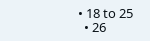• 18 to 25
  • 26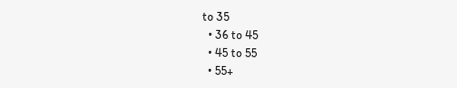to 35
  • 36 to 45
  • 45 to 55
  • 55+